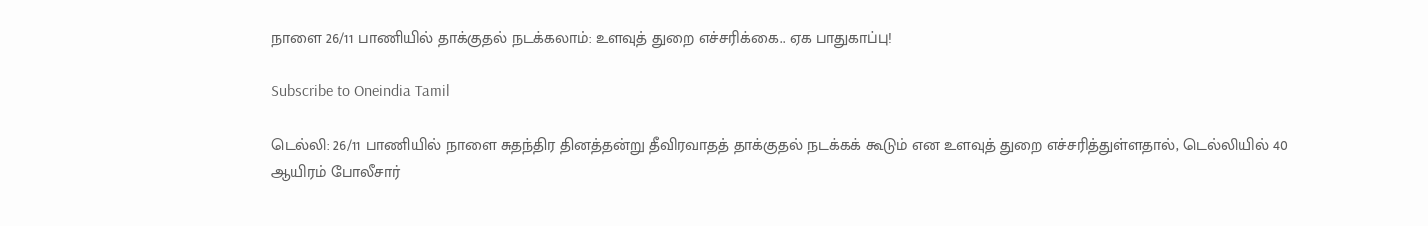நாளை 26/11 பாணியில் தாக்குதல் நடக்கலாம்: உளவுத் துறை எச்சரிக்கை.. ஏக பாதுகாப்பு!

Subscribe to Oneindia Tamil

டெல்லி: 26/11 பாணியில் நாளை சுதந்திர தினத்தன்று தீவிரவாதத் தாக்குதல் நடக்கக் கூடும் என உளவுத் துறை எச்சரித்துள்ளதால், டெல்லியில் 40 ஆயிரம் போலீசார்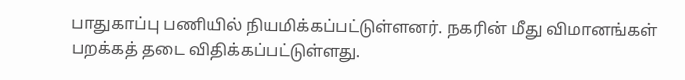பாதுகாப்பு பணியில் நியமிக்கப்பட்டுள்ளனர். நகரின் மீது விமானங்கள் பறக்கத் தடை விதிக்கப்பட்டுள்ளது.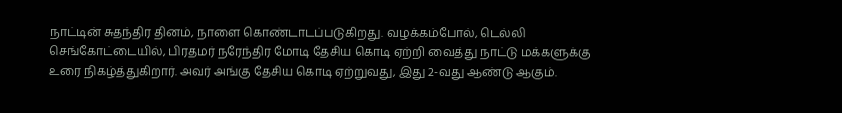நாட்டின் சுதந்திர தினம், நாளை கொண்டாடப்படுகிறது. வழக்கம்போல், டெல்லி செங்கோட்டையில், பிரதமர் நரேந்திர மோடி தேசிய கொடி ஏற்றி வைத்து நாட்டு மக்களுக்கு உரை நிகழ்த்துகிறார். அவர் அங்கு தேசிய கொடி ஏற்றுவது, இது 2-வது ஆண்டு ஆகும்.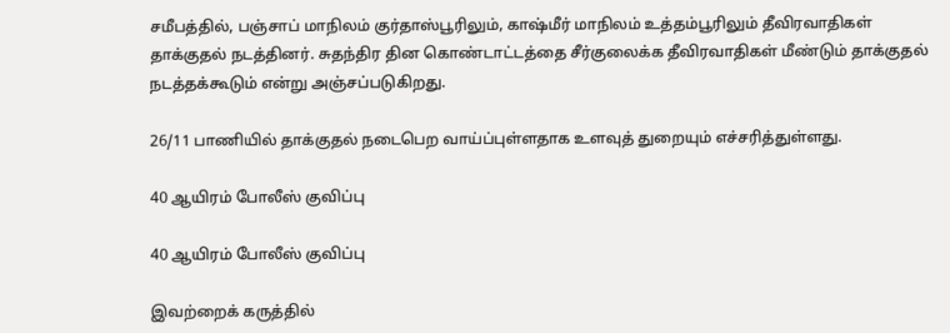சமீபத்தில், பஞ்சாப் மாநிலம் குர்தாஸ்பூரிலும், காஷ்மீர் மாநிலம் உத்தம்பூரிலும் தீவிரவாதிகள் தாக்குதல் நடத்தினர். சுதந்திர தின கொண்டாட்டத்தை சீர்குலைக்க தீவிரவாதிகள் மீண்டும் தாக்குதல் நடத்தக்கூடும் என்று அஞ்சப்படுகிறது.

26/11 பாணியில் தாக்குதல் நடைபெற வாய்ப்புள்ளதாக உளவுத் துறையும் எச்சரித்துள்ளது.

40 ஆயிரம் போலீஸ் குவிப்பு

40 ஆயிரம் போலீஸ் குவிப்பு

இவற்றைக் கருத்தில்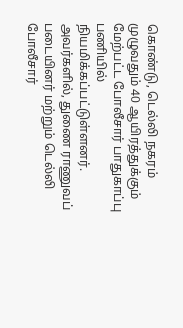கொண்டு, டெல்லி நகரம் முழுவதும் 40 ஆயிரத்துக்கும் மேற்பட்ட போலீசார் பாதுகாப்பு பணியில் நியமிக்கப்பட்டுள்ளனர். அவர்களில், துணை ராணுவப் படையினர் மற்றும் டெல்லி போலீசார்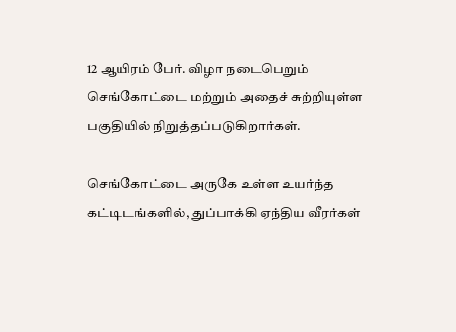12 ஆயிரம் பேர். விழா நடைபெறும் செங்கோட்டை மற்றும் அதைச் சுற்றியுள்ள பகுதியில் நிறுத்தப்படுகிறார்கள்.

செங்கோட்டை அருகே உள்ள உயர்ந்த கட்டிடங்களில், துப்பாக்கி ஏந்திய வீரர்கள்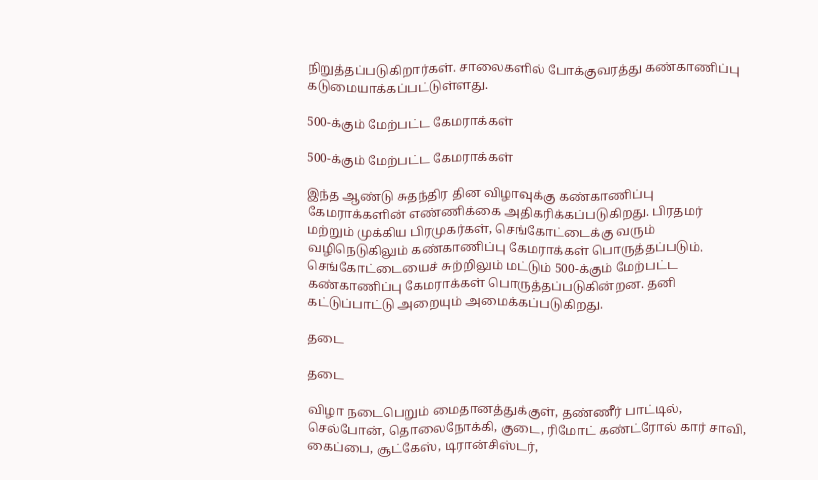நிறுத்தப்படுகிறார்கள். சாலைகளில் போக்குவரத்து கண்காணிப்பு கடுமையாக்கப்பட்டுள்ளது.

500-க்கும் மேற்பட்ட கேமராக்கள்

500-க்கும் மேற்பட்ட கேமராக்கள்

இந்த ஆண்டு சுதந்திர தின விழாவுக்கு கண்காணிப்பு கேமராக்களின் எண்ணிக்கை அதிகரிக்கப்படுகிறது. பிரதமர் மற்றும் முக்கிய பிரமுகர்கள், செங்கோட்டைக்கு வரும் வழிநெடுகிலும் கண்காணிப்பு கேமராக்கள் பொருத்தப்படும். செங்கோட்டையைச் சுற்றிலும் மட்டும் 500-க்கும் மேற்பட்ட கண்காணிப்பு கேமராக்கள் பொருத்தப்படுகின்றன. தனி கட்டுப்பாட்டு அறையும் அமைக்கப்படுகிறது.

தடை

தடை

விழா நடைபெறும் மைதானத்துக்குள், தண்ணீர் பாட்டில், செல்போன், தொலைநோக்கி, குடை, ரிமோட் கண்ட்ரோல் கார் சாவி, கைப்பை, சூட்கேஸ், டிரான்சிஸ்டர்,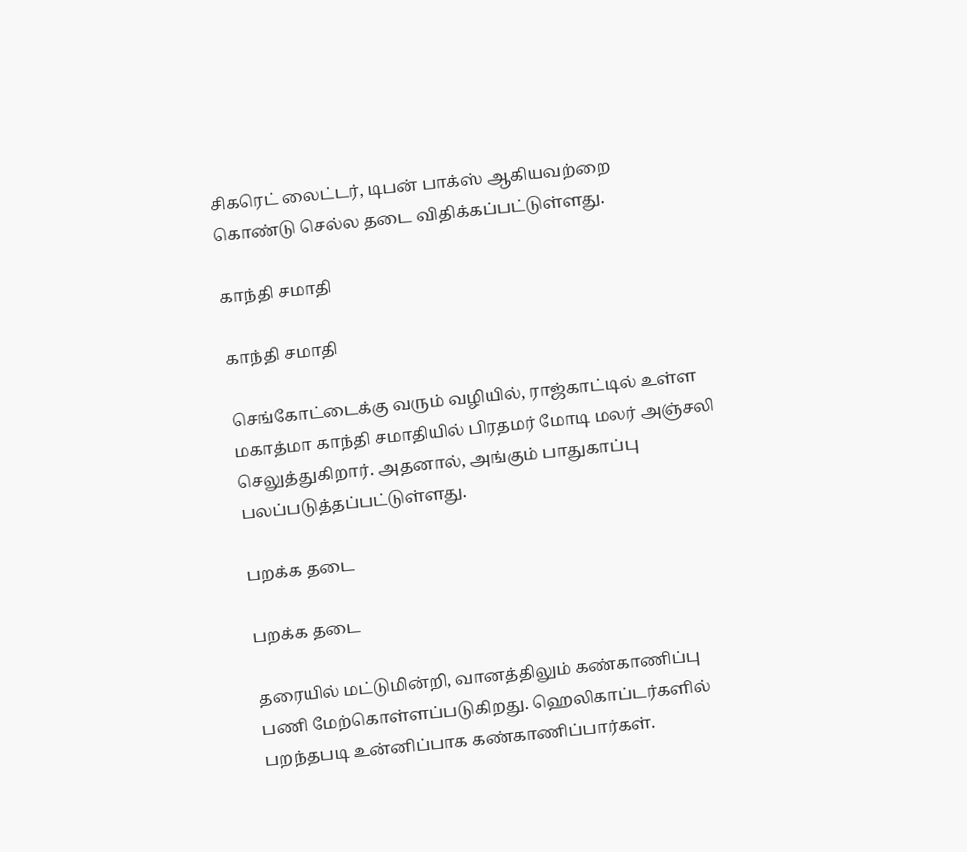சிகரெட் லைட்டர், டிபன் பாக்ஸ் ஆகியவற்றை கொண்டு செல்ல தடை விதிக்கப்பட்டுள்ளது.

காந்தி சமாதி

காந்தி சமாதி

செங்கோட்டைக்கு வரும் வழியில், ராஜ்காட்டில் உள்ள மகாத்மா காந்தி சமாதியில் பிரதமர் மோடி மலர் அஞ்சலி செலுத்துகிறார். அதனால், அங்கும் பாதுகாப்பு பலப்படுத்தப்பட்டுள்ளது.

பறக்க தடை

பறக்க தடை

தரையில் மட்டுமின்றி, வானத்திலும் கண்காணிப்பு பணி மேற்கொள்ளப்படுகிறது. ஹெலிகாப்டர்களில் பறந்தபடி உன்னிப்பாக கண்காணிப்பார்கள்.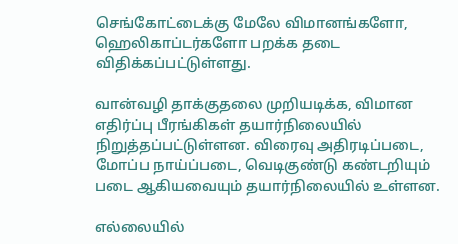செங்கோட்டைக்கு மேலே விமானங்களோ, ஹெலிகாப்டர்களோ பறக்க தடை விதிக்கப்பட்டுள்ளது.

வான்வழி தாக்குதலை முறியடிக்க, விமான எதிர்ப்பு பீரங்கிகள் தயார்நிலையில் நிறுத்தப்பட்டுள்ளன. விரைவு அதிரடிப்படை, மோப்ப நாய்ப்படை, வெடிகுண்டு கண்டறியும் படை ஆகியவையும் தயார்நிலையில் உள்ளன.

எல்லையில்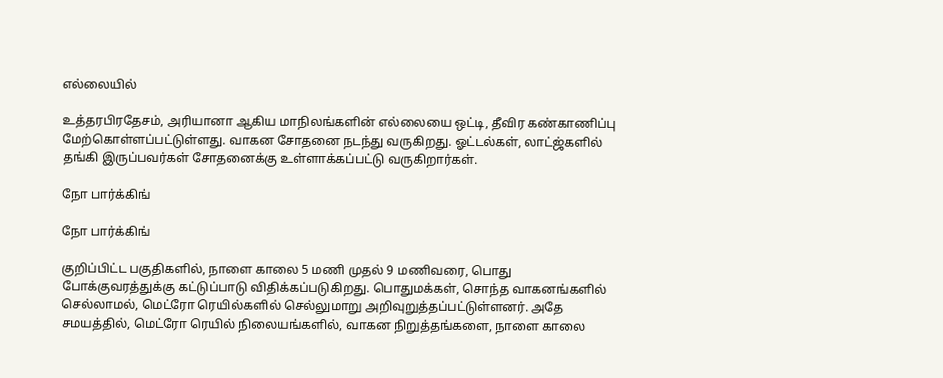எல்லையில்

உத்தரபிரதேசம், அரியானா ஆகிய மாநிலங்களின் எல்லையை ஒட்டி, தீவிர கண்காணிப்பு மேற்கொள்ளப்பட்டுள்ளது. வாகன சோதனை நடந்து வருகிறது. ஓட்டல்கள், லாட்ஜ்களில் தங்கி இருப்பவர்கள் சோதனைக்கு உள்ளாக்கப்பட்டு வருகிறார்கள்.

நோ பார்க்கிங்

நோ பார்க்கிங்

குறிப்பிட்ட பகுதிகளில், நாளை காலை 5 மணி முதல் 9 மணிவரை, பொது போக்குவரத்துக்கு கட்டுப்பாடு விதிக்கப்படுகிறது. பொதுமக்கள், சொந்த வாகனங்களில் செல்லாமல், மெட்ரோ ரெயில்களில் செல்லுமாறு அறிவுறுத்தப்பட்டுள்ளனர். அதே சமயத்தில், மெட்ரோ ரெயில் நிலையங்களில், வாகன நிறுத்தங்களை, நாளை காலை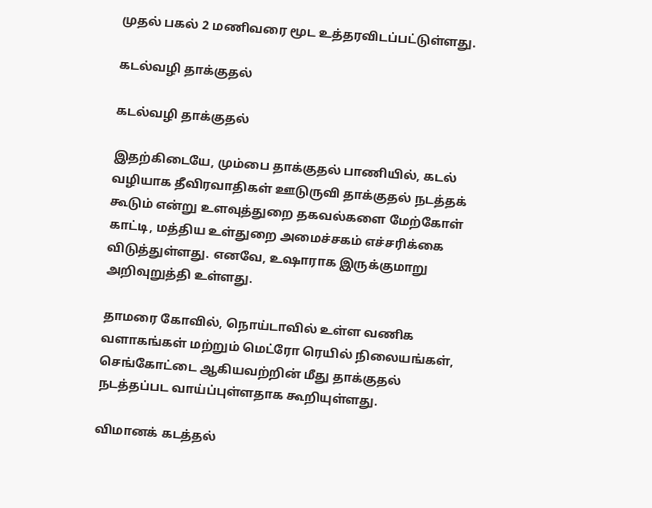முதல் பகல் 2 மணிவரை மூட உத்தரவிடப்பட்டுள்ளது.

கடல்வழி தாக்குதல்

கடல்வழி தாக்குதல்

இதற்கிடையே, மும்பை தாக்குதல் பாணியில், கடல் வழியாக தீவிரவாதிகள் ஊடுருவி தாக்குதல் நடத்தக் கூடும் என்று உளவுத்துறை தகவல்களை மேற்கோள் காட்டி, மத்திய உள்துறை அமைச்சகம் எச்சரிக்கை விடுத்துள்ளது. எனவே, உஷாராக இருக்குமாறு அறிவுறுத்தி உள்ளது.

தாமரை கோவில், நொய்டாவில் உள்ள வணிக வளாகங்கள் மற்றும் மெட்ரோ ரெயில் நிலையங்கள், செங்கோட்டை ஆகியவற்றின் மீது தாக்குதல் நடத்தப்பட வாய்ப்புள்ளதாக கூறியுள்ளது.

விமானக் கடத்தல்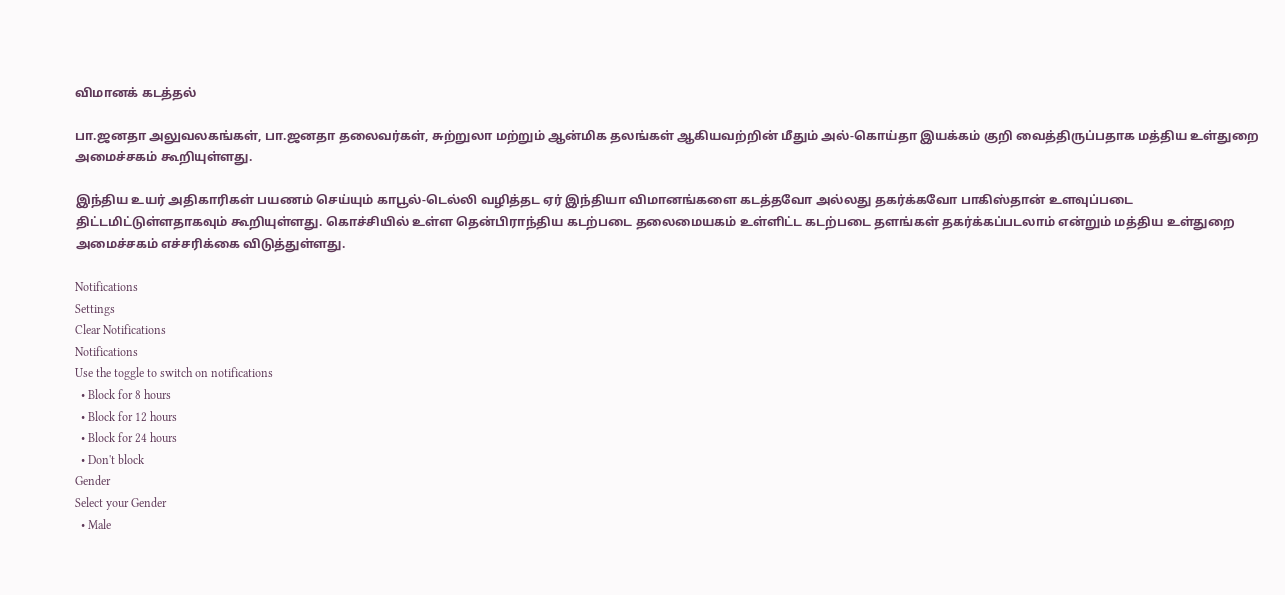விமானக் கடத்தல்

பா.ஜனதா அலுவலகங்கள், பா.ஜனதா தலைவர்கள், சுற்றுலா மற்றும் ஆன்மிக தலங்கள் ஆகியவற்றின் மீதும் அல்-கொய்தா இயக்கம் குறி வைத்திருப்பதாக மத்திய உள்துறை அமைச்சகம் கூறியுள்ளது.

இந்திய உயர் அதிகாரிகள் பயணம் செய்யும் காபூல்-டெல்லி வழித்தட ஏர் இந்தியா விமானங்களை கடத்தவோ அல்லது தகர்க்கவோ பாகிஸ்தான் உளவுப்படை திட்டமிட்டுள்ளதாகவும் கூறியுள்ளது. கொச்சியில் உள்ள தென்பிராந்திய கடற்படை தலைமையகம் உள்ளிட்ட கடற்படை தளங்கள் தகர்க்கப்படலாம் என்றும் மத்திய உள்துறை அமைச்சகம் எச்சரிக்கை விடுத்துள்ளது.

Notifications
Settings
Clear Notifications
Notifications
Use the toggle to switch on notifications
  • Block for 8 hours
  • Block for 12 hours
  • Block for 24 hours
  • Don't block
Gender
Select your Gender
  • Male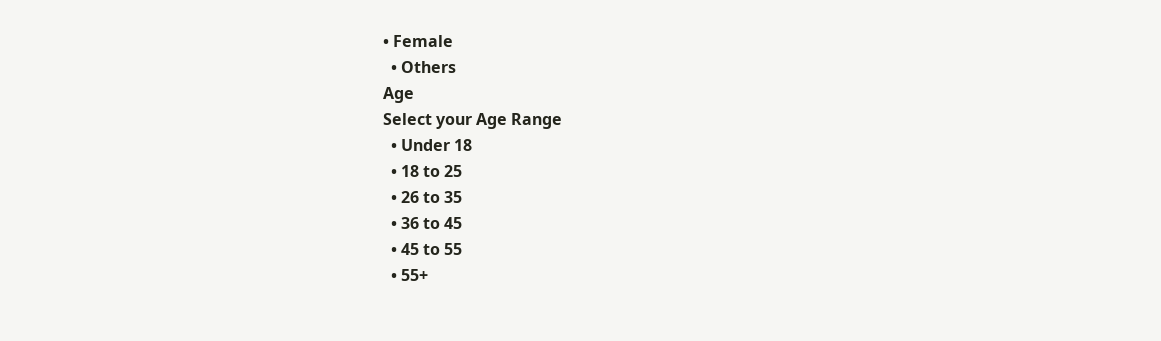• Female
  • Others
Age
Select your Age Range
  • Under 18
  • 18 to 25
  • 26 to 35
  • 36 to 45
  • 45 to 55
  • 55+